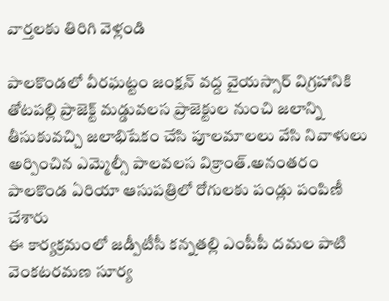వార్తలకు తిరిగి వెళ్లండి

పాలకొండలో వీరఘట్టం జంక్షన్ వద్ద వైయస్సార్ విగ్రహానికి తోటపల్లి ప్రాజెక్ట్ మడ్డువలస ప్రాజెక్టుల నుంచి జలాన్ని తీసుకువచ్చి జలాభిషేకం చేసి పూలమాలలు వేసి నివాళులు అర్పించిన ఎమ్మెల్సీ పాలవలస విక్రాంత్.అనంతరం పాలకొండ ఏరియా ఆసుపత్రిలో రోగులకు పండ్లు పంపిణీ చేశారు
ఈ కార్యక్రమంలో జడ్పీటీసీ కన్నతల్లి ఎంపీపీ దమల పాటి వెంకటరమణ సూర్య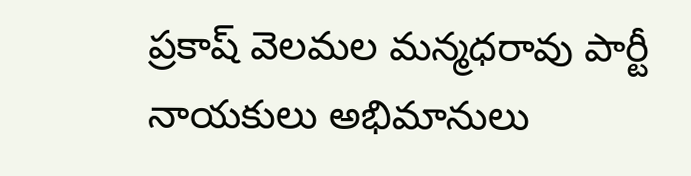ప్రకాష్ వెలమల మన్మధరావు పార్టీ నాయకులు అభిమానులు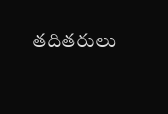తదితరులు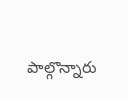పాల్గొన్నారు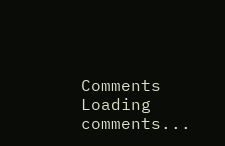Comments
Loading comments...